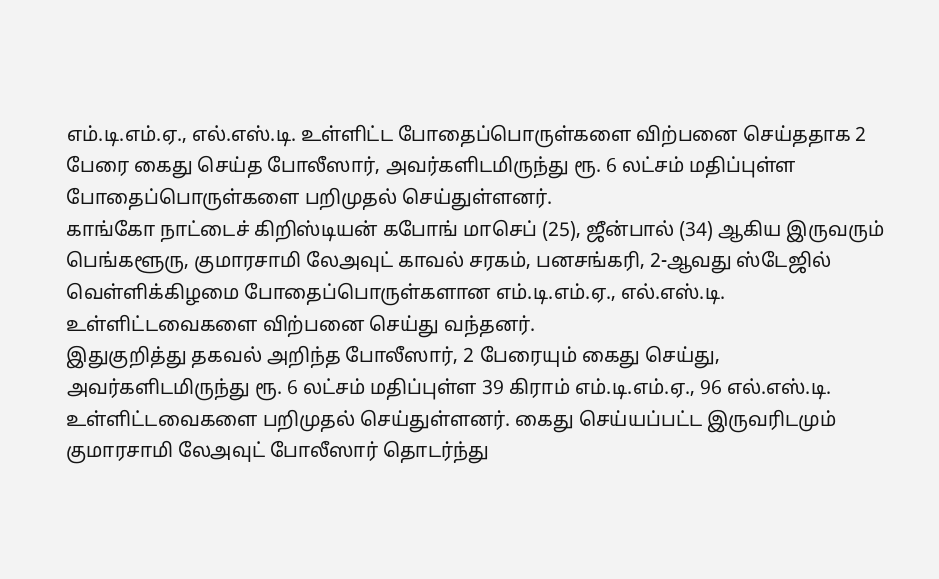எம்.டி.எம்.ஏ., எல்.எஸ்.டி. உள்ளிட்ட போதைப்பொருள்களை விற்பனை செய்ததாக 2 பேரை கைது செய்த போலீஸார், அவர்களிடமிருந்து ரூ. 6 லட்சம் மதிப்புள்ள போதைப்பொருள்களை பறிமுதல் செய்துள்ளனர்.
காங்கோ நாட்டைச் கிறிஸ்டியன் கபோங் மாசெப் (25), ஜீன்பால் (34) ஆகிய இருவரும் பெங்களூரு, குமாரசாமி லேஅவுட் காவல் சரகம், பனசங்கரி, 2-ஆவது ஸ்டேஜில் வெள்ளிக்கிழமை போதைப்பொருள்களான எம்.டி.எம்.ஏ., எல்.எஸ்.டி. உள்ளிட்டவைகளை விற்பனை செய்து வந்தனர்.
இதுகுறித்து தகவல் அறிந்த போலீஸார், 2 பேரையும் கைது செய்து, அவர்களிடமிருந்து ரூ. 6 லட்சம் மதிப்புள்ள 39 கிராம் எம்.டி.எம்.ஏ., 96 எல்.எஸ்.டி. உள்ளிட்டவைகளை பறிமுதல் செய்துள்ளனர். கைது செய்யப்பட்ட இருவரிடமும் குமாரசாமி லேஅவுட் போலீஸார் தொடர்ந்து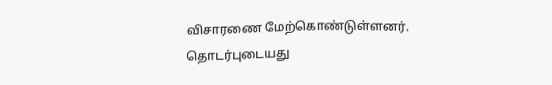விசாரணை மேற்கொண்டுள்ளனர்.
தொடர்புடையது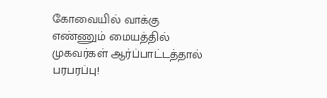கோவையில் வாக்கு எண்ணும் மையத்தில் முகவர்கள் ஆர்ப்பாட்டத்தால் பரபரப்பு!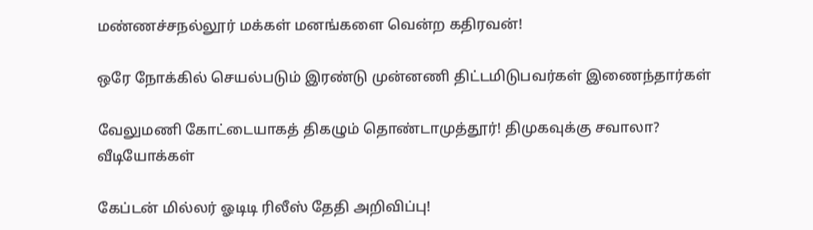மண்ணச்சநல்லூர் மக்கள் மனங்களை வென்ற கதிரவன்!

ஒரே நோக்கில் செயல்படும் இரண்டு முன்னணி திட்டமிடுபவர்கள் இணைந்தார்கள்

வேலுமணி கோட்டையாகத் திகழும் தொண்டாமுத்தூர்! திமுகவுக்கு சவாலா?
வீடியோக்கள்

கேப்டன் மில்லர் ஓடிடி ரிலீஸ் தேதி அறிவிப்பு!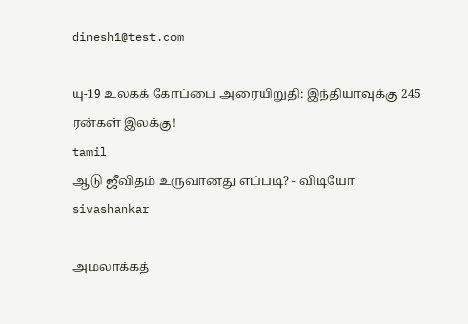dinesh1@test.com

யு-19 உலகக் கோப்பை அரையிறுதி: இந்தியாவுக்கு 245 ரன்கள் இலக்கு!
tamil
ஆடு ஜீவிதம் உருவானது எப்படி? - விடியோ
sivashankar

அமலாக்கத்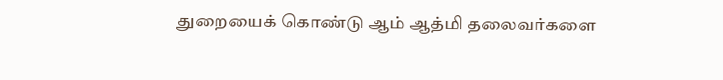துறையைக் கொண்டு ஆம் ஆத்மி தலைவர்களை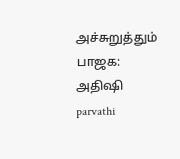அச்சுறுத்தும் பாஜக: அதிஷி
parvathi